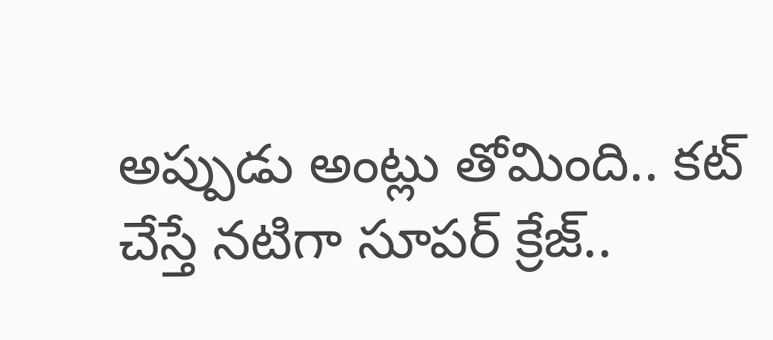అప్పుడు అంట్లు తోమింది.. కట్ చేస్తే నటిగా సూపర్ క్రేజ్..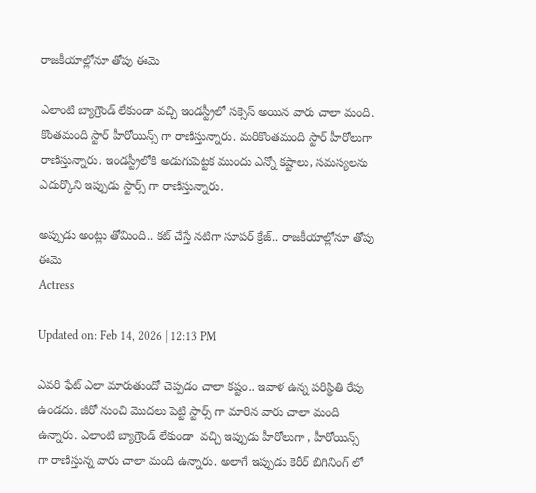రాజకీయాల్లోనూ తోపు ఈమె

ఎలాంటి బ్యాగ్రౌండ్ లేకుండా వచ్చి ఇండస్ట్రీలో సక్సెస్ అయిన వారు చాలా మంది. కొంతమంది స్టార్ హీరోయిన్స్ గా రాణిస్తున్నారు. మరికొంతమంది స్టార్ హీరోలుగా రాణిస్తున్నారు. ఇండస్ట్రీలోకి అడుగుపెట్టక ముందు ఎన్నో కష్టాలు, సమస్యలను ఎదుర్కొని ఇప్పుడు స్టార్స్ గా రాణిస్తున్నారు.

అప్పుడు అంట్లు తోమింది.. కట్ చేస్తే నటిగా సూపర్ క్రేజ్.. రాజకీయాల్లోనూ తోపు ఈమె
Actress

Updated on: Feb 14, 2026 | 12:13 PM

ఎవరి ఫేట్ ఎలా మారుతుందో చెప్పడం చాలా కష్టం.. ఇవాళ ఉన్న పరిస్థితి రేపు ఉండదు. జీరో నుంచి మొదలు పెట్టి స్టార్స్ గా మారిన వారు చాలా మంది ఉన్నారు. ఎలాంటి బ్యాగ్రౌండ్ లేకుండా  వచ్చి ఇప్పుడు హీరోలుగా , హీరోయిన్స్ గా రాణిస్తున్న వారు చాలా మంది ఉన్నారు. అలాగే ఇప్పుడు కెరీర్ బిగినింగ్ లో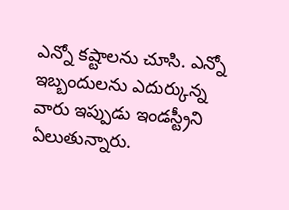ఎన్నో కష్టాలను చూసి. ఎన్నో ఇబ్బందులను ఎదుర్కున్న వారు ఇప్పుడు ఇండస్ట్రీని ఏలుతున్నారు.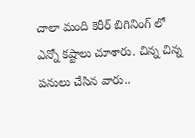చాలా మంది కెరీర్ బిగినింగ్ లో ఎన్నో కష్టాలు చూశారు. చిన్న చిన్న పనులు చేసిన వారు..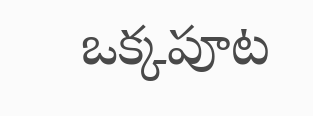ఒక్కపూట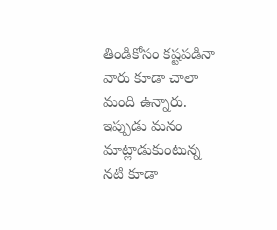తిండికోసం కష్టపడినా వారు కూడా చాలా మంది ఉన్నారు. ఇప్పుడు మనం మాట్లాడుకుంటున్న నటి కూడా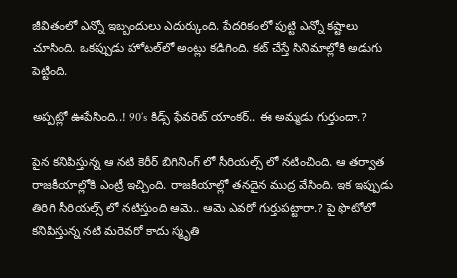జీవితంలో ఎన్నో ఇబ్బందులు ఎదుర్కుంది. పేదరికంలో పుట్టి ఎన్నో కష్టాలు చూసింది. ఒకప్పుడు హోటల్‌లో అంట్లు కడిగింది. కట్ చేస్తే సినిమాల్లోకి అడుగు పెట్టింది.

అప్పట్లో ఊపేసింది..! 90’s కిడ్స్ ఫేవరెట్ యాంకర్.. ఈ అమ్మడు గుర్తుందా.?

పైన కనిపిస్తున్న ఆ నటి కెరీర్ బిగినింగ్ లో సీరియల్స్ లో నటించింది. ఆ తర్వాత రాజకీయాల్లోకి ఎంట్రీ ఇచ్చింది. రాజకీయాల్లో తనదైన ముద్ర వేసింది. ఇక ఇప్పుడు తిరిగి సీరియల్స్ లో నటిస్తుంది ఆమె.. ఆమె ఎవరో గుర్తుపట్టారా.? పై ఫొటోలో కనిపిస్తున్న నటి మరెవరో కాదు స్మృతి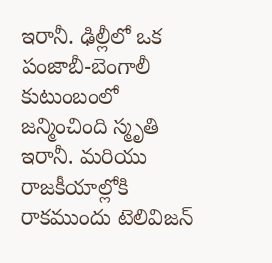ఇరానీ. ఢిల్లీలో ఒక పంజాబీ-బెంగాలీ కుటుంబంలో జన్మించింది స్మృతి ఇరానీ. మరియు రాజకీయాల్లోకి రాకముందు టెలివిజన్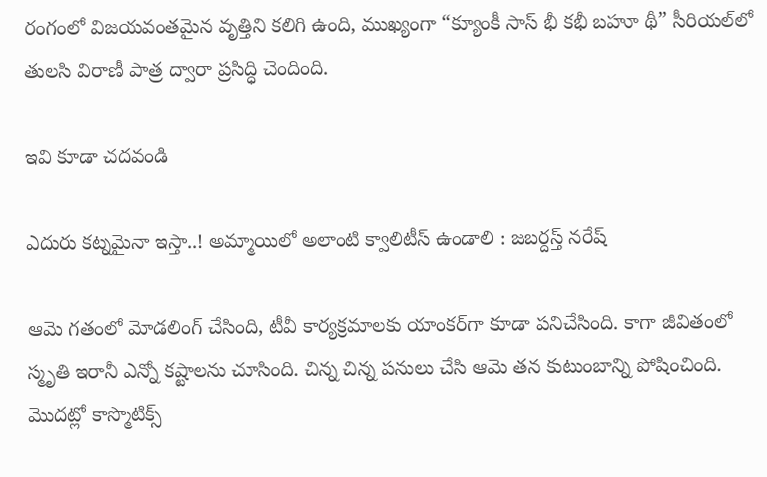రంగంలో విజయవంతమైన వృత్తిని కలిగి ఉంది, ముఖ్యంగా “క్యూంకీ సాస్ భీ కభీ బహూ థీ” సీరియల్‌లో తులసి విరాణీ పాత్ర ద్వారా ప్రసిద్ధి చెందింది.

ఇవి కూడా చదవండి

ఎదురు కట్నమైనా ఇస్తా..! అమ్మాయిలో అలాంటి క్వాలిటీస్ ఉండాలి : జబర్దస్త్ నరేష్

ఆమె గతంలో మోడలింగ్ చేసింది, టీవీ కార్యక్రమాలకు యాంకర్‌గా కూడా పనిచేసింది. కాగా జీవితంలో స్మృతి ఇరానీ ఎన్నో కష్టాలను చూసింది. చిన్న చిన్న పనులు చేసి ఆమె తన కుటుంబాన్ని పోషించింది. మొదట్లో కాస్మొటిక్స్‌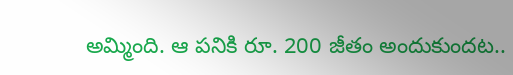అమ్మింది. ఆ పనికి రూ. 200 జీతం అందుకుందట..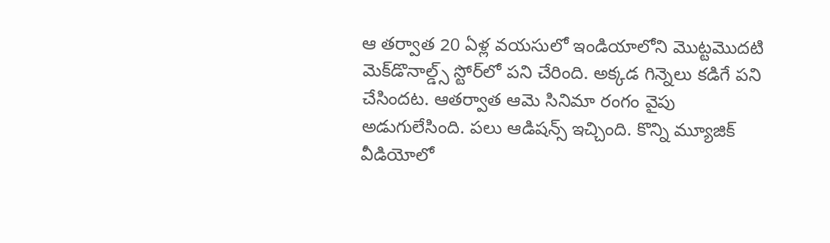ఆ తర్వాత 20 ఏళ్ల వయసులో ఇండియాలోని మొట్టమొదటి మెక్‌డొనాల్డ్స్ స్టోర్‌లో పని చేరింది. అక్కడ గిన్నెలు కడిగే పని చేసిందట. ఆతర్వాత ఆమె సినిమా రంగం వైపు అడుగులేసింది. పలు ఆడిషన్స్ ఇచ్చింది. కొన్ని మ్యూజిక్ వీడియోలో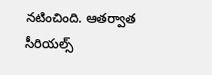నటించింది. ఆతర్వాత సీరియల్స్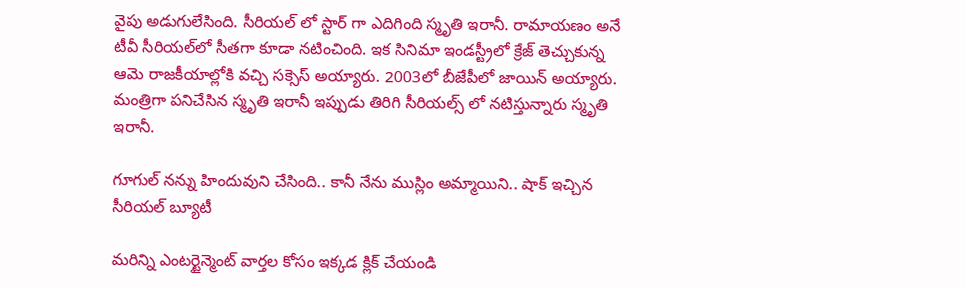వైపు అడుగులేసింది. సీరియల్ లో స్టార్ గా ఎదిగింది స్మృతి ఇరానీ. రామాయణం అనే టీవీ సీరియల్‌లో సీతగా కూడా నటించింది. ఇక సినిమా ఇండస్ట్రీలో క్రేజ్ తెచ్చుకున్న ఆమె రాజకీయాల్లోకి వచ్చి సక్సెస్ అయ్యారు. 2003లో బీజేపీలో జాయిన్ అయ్యారు. మంత్రిగా పనిచేసిన స్మృతి ఇరానీ ఇప్పుడు తిరిగి సీరియల్స్ లో నటిస్తున్నారు స్మృతి ఇరానీ.

గూగుల్ నన్ను హిందువుని చేసింది.. కానీ నేను ముస్లిం అమ్మాయిని.. షాక్ ఇచ్చిన సీరియల్ బ్యూటీ

మరిన్ని ఎంటర్టైన్మెంట్ వార్తల కోసం ఇక్కడ క్లిక్ చేయండి